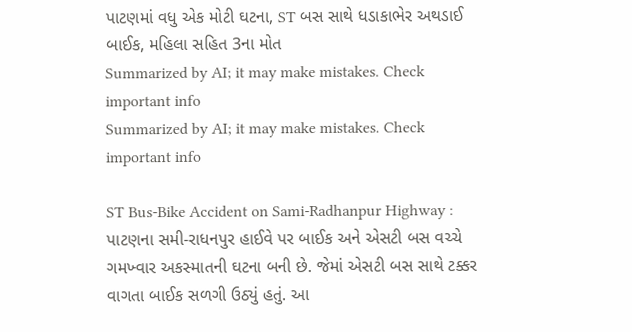પાટણમાં વધુ એક મોટી ઘટના, ST બસ સાથે ધડાકાભેર અથડાઈ બાઈક, મહિલા સહિત 3ના મોત
Summarized by AI; it may make mistakes. Check important info
Summarized by AI; it may make mistakes. Check important info

ST Bus-Bike Accident on Sami-Radhanpur Highway : પાટણના સમી-રાધનપુર હાઈવે પર બાઈક અને એસટી બસ વચ્ચે ગમખ્વાર અકસ્માતની ઘટના બની છે. જેમાં એસટી બસ સાથે ટક્કર વાગતા બાઈક સળગી ઉઠ્યું હતું. આ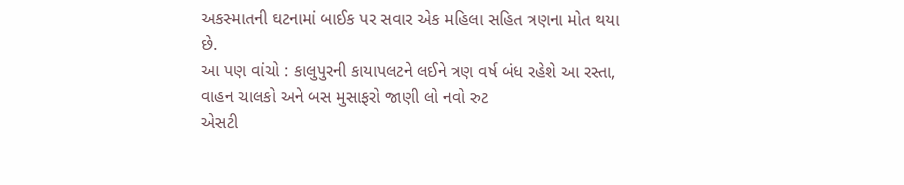અકસ્માતની ઘટનામાં બાઈક પર સવાર એક મહિલા સહિત ત્રણના મોત થયા છે.
આ પણ વાંચો : કાલુપુરની કાયાપલટને લઈને ત્રણ વર્ષ બંધ રહેશે આ રસ્તા, વાહન ચાલકો અને બસ મુસાફરો જાણી લો નવો રુટ
એસટી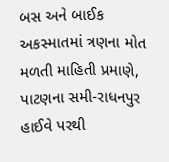બસ અને બાઈક અકસ્માતમાં ત્રણના મોત
મળતી માહિતી પ્રમાણે, પાટણના સમી-રાધનપુર હાઈવે પરથી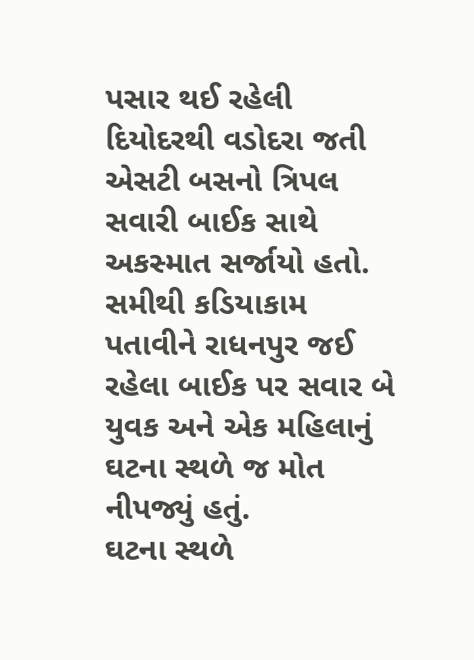પસાર થઈ રહેલી દિયોદરથી વડોદરા જતી એસટી બસનો ત્રિપલ સવારી બાઈક સાથે અકસ્માત સર્જાયો હતો. સમીથી કડિયાકામ પતાવીને રાધનપુર જઈ રહેલા બાઈક પર સવાર બે યુવક અને એક મહિલાનું ઘટના સ્થળે જ મોત નીપજ્યું હતું.
ઘટના સ્થળે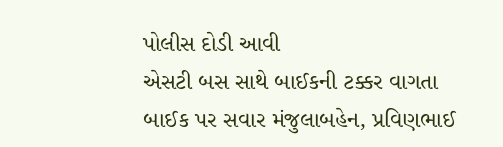પોલીસ દોડી આવી
એસટી બસ સાથે બાઈકની ટક્કર વાગતા બાઈક પર સવાર મંજુલાબહેન, પ્રવિણભાઈ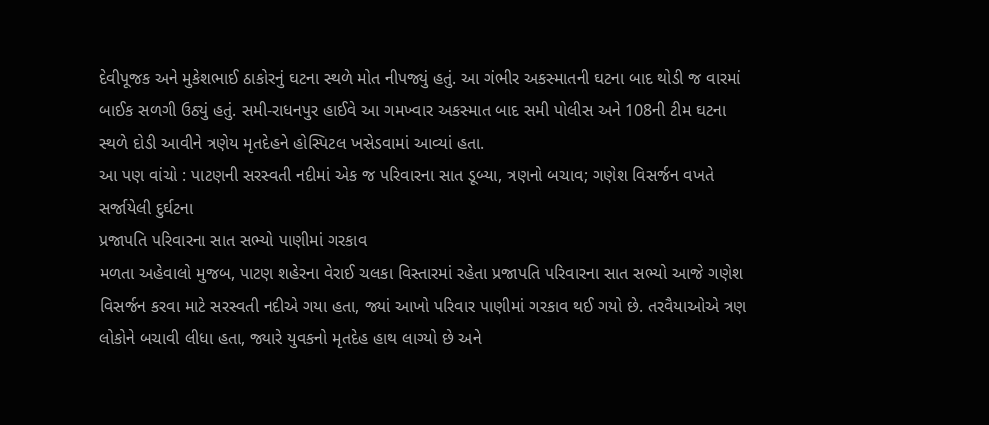દેવીપૂજક અને મુકેશભાઈ ઠાકોરનું ઘટના સ્થળે મોત નીપજ્યું હતું. આ ગંભીર અકસ્માતની ઘટના બાદ થોડી જ વારમાં બાઈક સળગી ઉઠ્યું હતું. સમી-રાધનપુર હાઈવે આ ગમખ્વાર અકસ્માત બાદ સમી પોલીસ અને 108ની ટીમ ઘટના સ્થળે દોડી આવીને ત્રણેય મૃતદેહને હોસ્પિટલ ખસેડવામાં આવ્યાં હતા.
આ પણ વાંચો : પાટણની સરસ્વતી નદીમાં એક જ પરિવારના સાત ડૂબ્યા, ત્રણનો બચાવ; ગણેશ વિસર્જન વખતે સર્જાયેલી દુર્ઘટના
પ્રજાપતિ પરિવારના સાત સભ્યો પાણીમાં ગરકાવ
મળતા અહેવાલો મુજબ, પાટણ શહેરના વેરાઈ ચલકા વિસ્તારમાં રહેતા પ્રજાપતિ પરિવારના સાત સભ્યો આજે ગણેશ વિસર્જન કરવા માટે સરસ્વતી નદીએ ગયા હતા, જ્યાં આખો પરિવાર પાણીમાં ગરકાવ થઈ ગયો છે. તરવૈયાઓએ ત્રણ લોકોને બચાવી લીધા હતા, જ્યારે યુવકનો મૃતદેહ હાથ લાગ્યો છે અને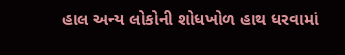હાલ અન્ય લોકોની શોધખોળ હાથ ધરવામાં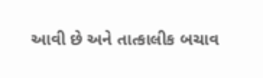આવી છે અને તાત્કાલીક બચાવ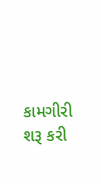કામગીરી શરૂ કરી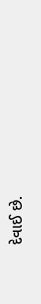દેવાઈ છે.